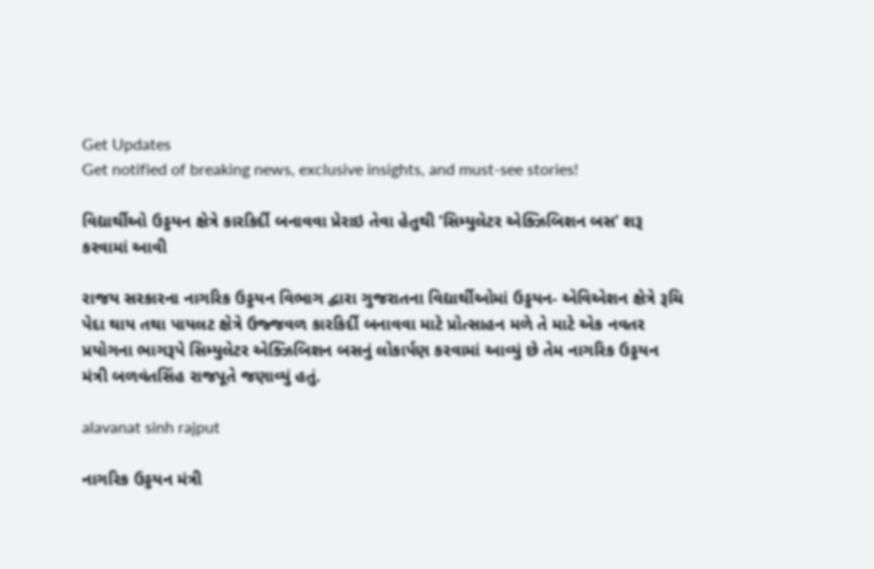Get Updates
Get notified of breaking news, exclusive insights, and must-see stories!

વિદ્યાર્થીઓ ઉડ્ડયન ક્ષેત્રે કારકિર્દી બનાવવા પ્રેરાઇ તેવા હેતુથી ‘સિમ્યુલેટર એક્ઝિબિશન બસ’ શરૂ કરવામાં આવી

રાજય સરકારના નાગરિક ઉડ્ડયન વિભાગ દ્વારા ગુજરાતના વિદ્યાર્થીઓમાં ઉડ્ડયન- એવિએશન ક્ષેત્રે રૂચિ પેદા થાય તથા પાયલટ ક્ષેત્રે ઉજ્જવળ કારકિર્દી બનાવવા માટે પ્રોત્સાહન મળે તે માટે એક નવતર પ્રયોગના ભાગરૂપે સિમ્યુલેટર એક્ઝિબિશન બસનું લોકાર્પણ કરવામાં આવ્યું છે તેમ નાગરિક ઉડ્ડયન મંત્રી બળવંતસિંહ રાજપૂતે જણાવ્યું હતું.

alavanat sinh rajput

નાગરિક ઉડ્ડયન મંત્રી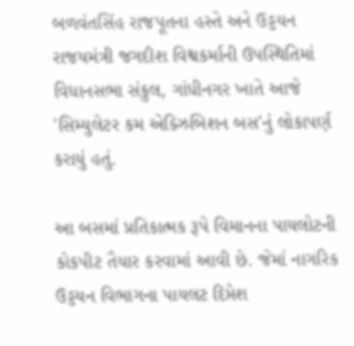બળવંતસિંહ રાજપૂતના હસ્તે અને ઉડ્ડયન રાજયમંત્રી જગદીશ વિશ્વકર્માની ઉપસ્થિતિમાં વિધાનસભા સંકુલ, ગાંધીનગર ખાતે આજે 'સિમ્યુલેટર કમ એક્ઝિબિશન બસ'નું લોકાપર્ણ કરાયું હતું.

આ બસમાં પ્રતિકાત્મક રૂપે વિમાનના પાયલોટની કોકપીટ તૈયાર કરવામાં આવી છે. જેમાં નાગરિક ઉડ્ડયન વિભાગના પાયલટ દિપ્તેશ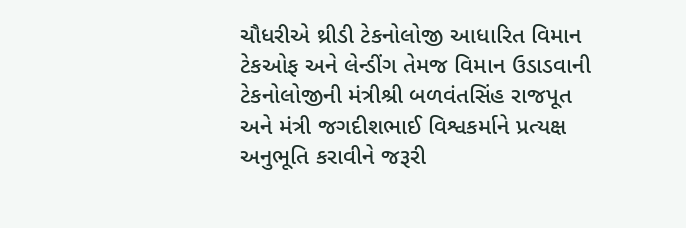ચૌધરીએ થ્રીડી ટેકનોલોજી આધારિત વિમાન ટેકઓફ અને લેન્ડીંગ તેમજ વિમાન ઉડાડવાની ટેકનોલોજીની મંત્રીશ્રી બળવંતસિંહ રાજપૂત અને મંત્રી જગદીશભાઈ વિશ્વકર્માને પ્રત્યક્ષ અનુભૂતિ કરાવીને જરૂરી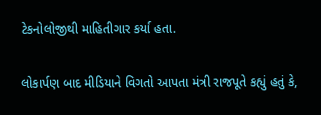ટેકનોલોજીથી માહિતીગાર કર્યા હતા.

લોકાર્પણ બાદ મીડિયાને વિગતો આપતા મંત્રી રાજપૂતે કહ્યું હતું કે,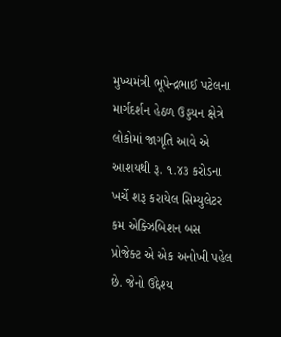મુખ્યમંત્રી ભૂપેન્દ્રભાઈ પટેલના માર્ગદર્શન હેઠળ ઉડ્ડયન ક્ષેત્રે લોકોમાં જાગૃતિ આવે એ આશયથી રૂ. ૧.૪૩ કરોડના ખર્ચે શરૂ કરાયેલ સિમ્યુલેટર કમ એક્ઝિબિશન બસ પ્રોજેક્ટ એ એક અનોખી પહેલ છે. જેનો ઉદ્દેશ્ય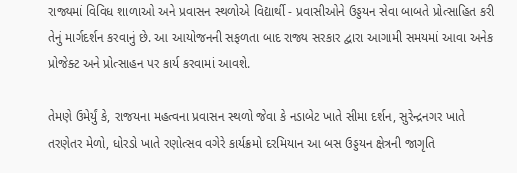રાજ્યમાં વિવિધ શાળાઓ અને પ્રવાસન સ્થળોએ વિદ્યાર્થી - પ્રવાસીઓને ઉડ્ડયન સેવા બાબતે પ્રોત્સાહિત કરી તેનું માર્ગદર્શન કરવાનું છે. આ આયોજનની સફળતા બાદ રાજ્ય સરકાર દ્વારા આગામી સમયમાં આવા અનેક પ્રોજેક્ટ અને પ્રોત્સાહન પર કાર્ય કરવામાં આવશે.

તેમણે ઉમેર્યું કે, રાજયના મહત્વના પ્રવાસન સ્થળો જેવા કે નડાબેટ ખાતે સીમા દર્શન, સુરેન્દ્રનગર ખાતે તરણેતર મેળો, ધોરડો ખાતે રણોત્સવ વગેરે કાર્યક્રમો દરમિયાન આ બસ ઉડ્ડયન ક્ષેત્રની જાગૃતિ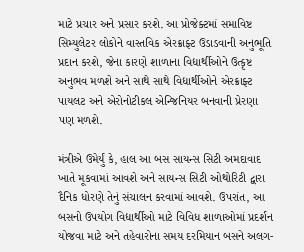માટે પ્રચાર અને પ્રસાર કરશે. આ પ્રોજેક્ટમાં સમાવિષ્ટ સિમ્યુલેટર લોકોને વાસ્તવિક એરક્રાફ્ટ ઉડાડવાની અનુભૂતિ પ્રદાન કરશે, જેના કારણે શાળાના વિદ્યાર્થીઓને ઉત્કૃષ્ટ અનુભવ મળશે અને સાથે સાથે વિદ્યાર્થીઓને એરક્રાફ્ટ પાયલટ અને એરોનોટીકલ એન્જિનિયર બનવાની પ્રેરણા પણ મળશે.

મંત્રીએ ઉમેર્યું કે, હાલ આ બસ સાયન્સ સિટી અમદાવાદ ખાતે મૂકવામાં આવશે અને સાયન્સ સિટી ઓથોરિટી દ્વારા દૈનિક ધોરણે તેનું સંચાલન કરવામાં આવશે. ઉપરાંત, આ બસનો ઉપયોગ વિદ્યાર્થીઓ માટે વિવિધ શાળાઓમાં પ્રદર્શન યોજવા માટે અને તહેવારોના સમય દરમિયાન બસને અલગ-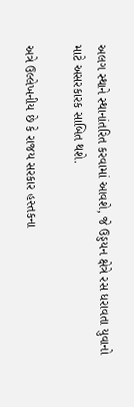અલગ સ્થાને સ્થાનાંતરિત કરવામાં આવશે, જે ઉડ્ડયન ક્ષેત્રે રસ ધરાવતા યુવાનો માટે અસરકારક સાબિત થશે.

અત્રે ઉલ્લેખનીય છે કે રાજય સરકાર હસ્તકના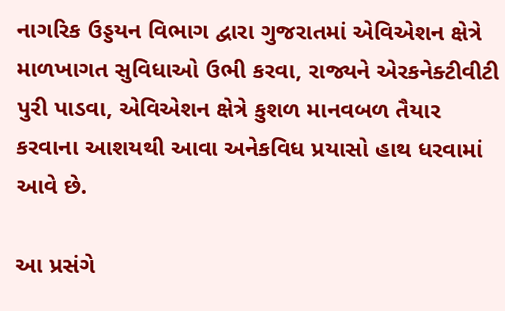નાગરિક ઉડ્ડયન વિભાગ દ્વારા ગુજરાતમાં એવિએશન ક્ષેત્રે માળખાગત સુવિધાઓ ઉભી કરવા, રાજ્યને એરકનેક્ટીવીટી પુરી પાડવા, એવિએશન ક્ષેત્રે કુશળ માનવબળ તૈયાર કરવાના આશયથી આવા અનેકવિધ પ્રયાસો હાથ ધરવામાં આવે છે.

આ પ્રસંગે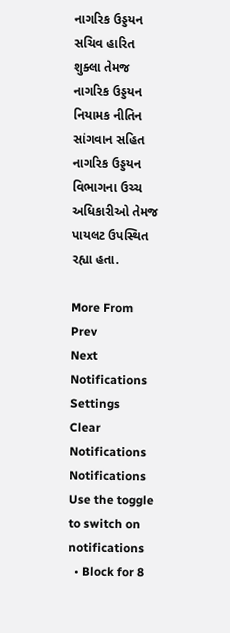નાગરિક ઉડ્ડયન સચિવ હારિત શુક્લા તેમજ નાગરિક ઉડ્ડયન નિયામક નીતિન સાંગવાન સહિત નાગરિક ઉડ્ડયન વિભાગના ઉચ્ચ અધિકારીઓ તેમજ પાયલટ ઉપસ્થિત રહ્યા હતા.

More From
Prev
Next
Notifications
Settings
Clear Notifications
Notifications
Use the toggle to switch on notifications
  • Block for 8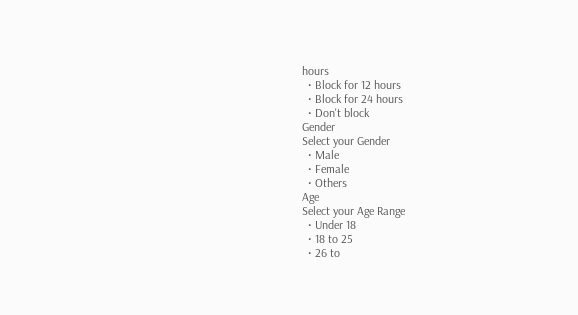hours
  • Block for 12 hours
  • Block for 24 hours
  • Don't block
Gender
Select your Gender
  • Male
  • Female
  • Others
Age
Select your Age Range
  • Under 18
  • 18 to 25
  • 26 to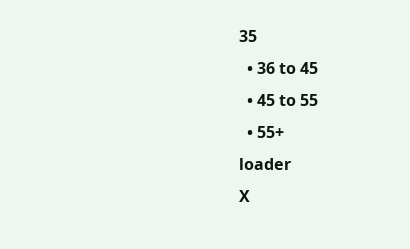35
  • 36 to 45
  • 45 to 55
  • 55+
loader
X